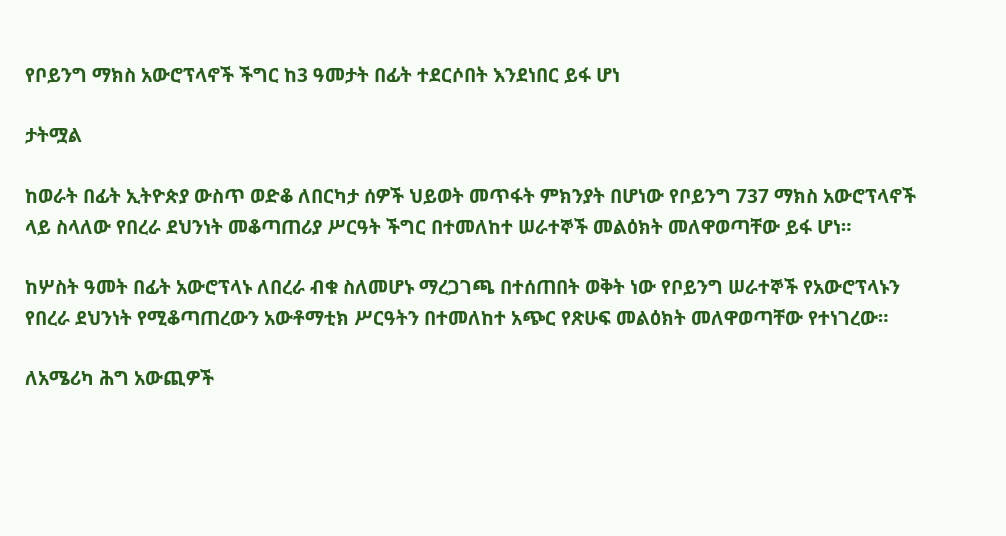የቦይንግ ማክስ አውሮፕላኖች ችግር ከ3 ዓመታት በፊት ተደርሶበት እንደነበር ይፋ ሆነ

ታትሟል

ከወራት በፊት ኢትዮጵያ ውስጥ ወድቆ ለበርካታ ሰዎች ህይወት መጥፋት ምክንያት በሆነው የቦይንግ 737 ማክስ አውሮፕላኖች ላይ ስላለው የበረራ ደህንነት መቆጣጠሪያ ሥርዓት ችግር በተመለከተ ሠራተኞች መልዕክት መለዋወጣቸው ይፋ ሆነ።

ከሦስት ዓመት በፊት አውሮፕላኑ ለበረራ ብቁ ስለመሆኑ ማረጋገጫ በተሰጠበት ወቅት ነው የቦይንግ ሠራተኞች የአውሮፕላኑን የበረራ ደህንነት የሚቆጣጠረውን አውቶማቲክ ሥርዓትን በተመለከተ አጭር የጽሁፍ መልዕክት መለዋወጣቸው የተነገረው።

ለአሜሪካ ሕግ አውጪዎች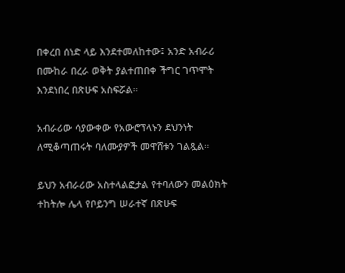በቀረበ ሰነድ ላይ እንደተመለከተው፤ አንድ አብራሪ በሙከራ በረራ ወቅት ያልተጠበቀ ችግር ገጥሞት እንደነበረ በጽሁፍ አስፍሯል።

አብራሪው ሳያውቀው የአውሮፕላኑን ደህንነት ለሚቆጣጠሩት ባለሙያዎች መዋሸቱን ገልጿል።

ይህን አብራሪው አስተላልፎታል የተባለውን መልዕክት ተከትሎ ሌላ የቦይንግ ሠራተኛ በጽሁፍ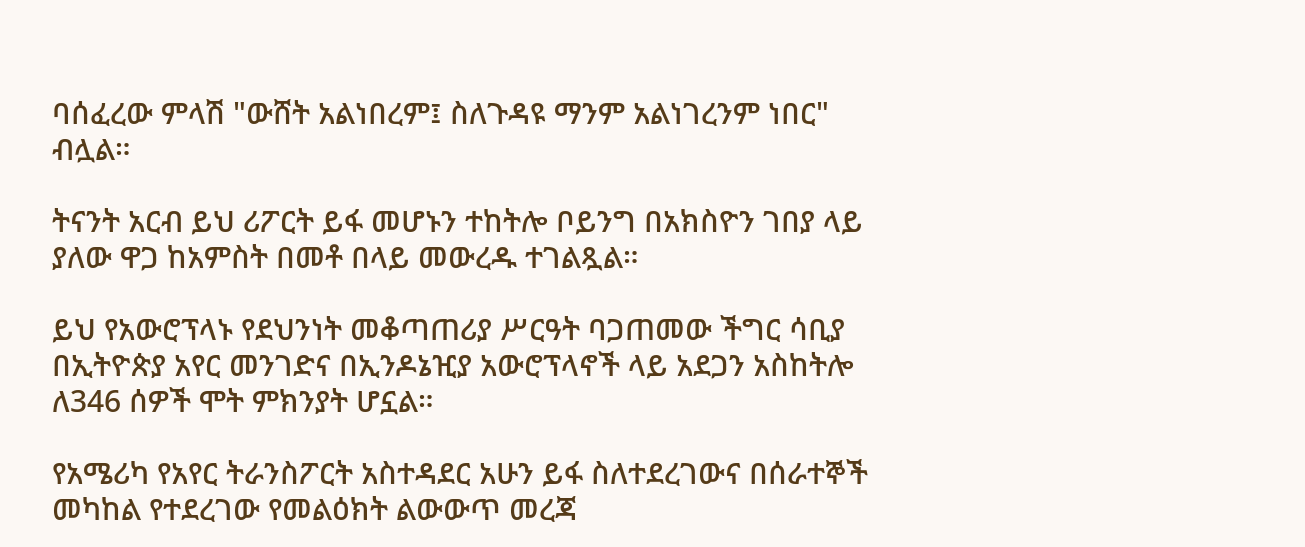ባሰፈረው ምላሽ "ውሸት አልነበረም፤ ስለጉዳዩ ማንም አልነገረንም ነበር" ብሏል።

ትናንት አርብ ይህ ሪፖርት ይፋ መሆኑን ተከትሎ ቦይንግ በአክስዮን ገበያ ላይ ያለው ዋጋ ከአምስት በመቶ በላይ መውረዱ ተገልጿል።

ይህ የአውሮፕላኑ የደህንነት መቆጣጠሪያ ሥርዓት ባጋጠመው ችግር ሳቢያ በኢትዮጵያ አየር መንገድና በኢንዶኔዢያ አውሮፕላኖች ላይ አደጋን አስከትሎ ለ346 ሰዎች ሞት ምክንያት ሆኗል።

የአሜሪካ የአየር ትራንስፖርት አስተዳደር አሁን ይፋ ስለተደረገውና በሰራተኞች መካከል የተደረገው የመልዕክት ልውውጥ መረጃ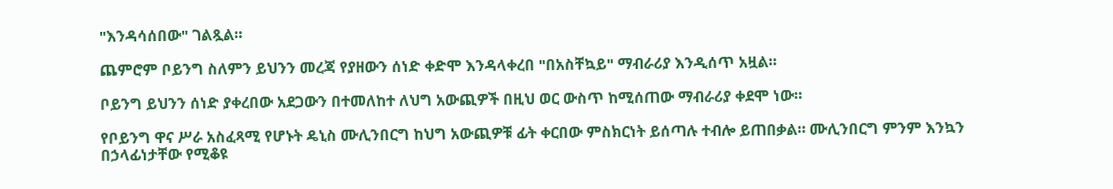"እንዳሳሰበው" ገልጿል።

ጨምሮም ቦይንግ ስለምን ይህንን መረጃ የያዘውን ሰነድ ቀድሞ እንዳላቀረበ "በአስቸኳይ" ማብራሪያ እንዲሰጥ አዟል።

ቦይንግ ይህንን ሰነድ ያቀረበው አደጋውን በተመለከተ ለህግ አውጪዎች በዚህ ወር ውስጥ ከሚሰጠው ማብራሪያ ቀደሞ ነው።

የቦይንግ ዋና ሥራ አስፈጻሚ የሆኑት ዴኒስ ሙሊንበርግ ከህግ አውጪዎቹ ፊት ቀርበው ምስክርነት ይሰጣሉ ተብሎ ይጠበቃል። ሙሊንበርግ ምንም እንኳን በኃላፊነታቸው የሚቆዩ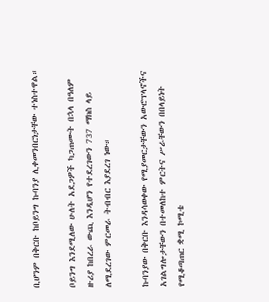ቢሆንም በቅርቡ ከቦይንግ ኩባንያ ሊቀመንበርነታቸው ተነስተዋል።

ቦይንግ እንደሚለው ሁለት አደጋዎች ካጋጠሙት በኋላ በዓለም ዙሪያ ከበረራ ውጪ እንዲሆን የተደረገውን 737 ማክስ ላይ ለሚደረገው ምርመራ ትብብር እያደረገ ነው።

ኩባንያው በቅርቡ እንዳሳወቀው የሚያመርታቸውን አውሮፕላኖችና አገልግሎታቸውን በተመለከተ ምርትና ሥራቸውን በበላይነት የሚቆጣጠር ቋሚ ኮሚቴ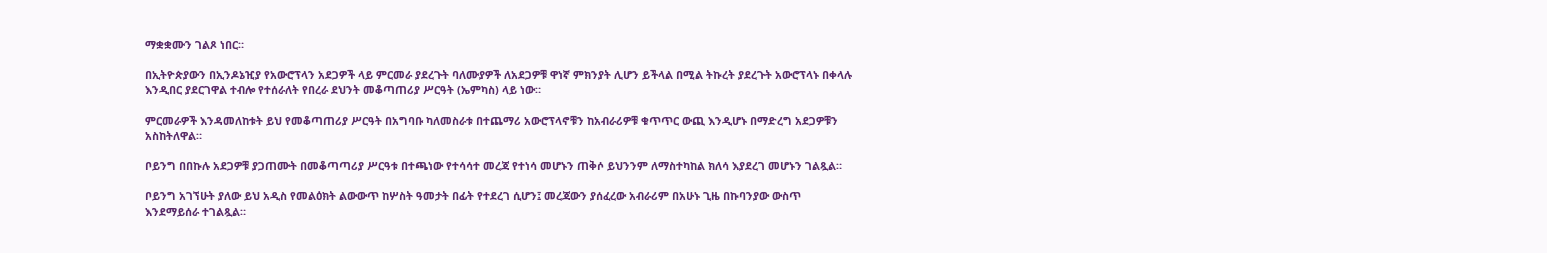ማቋቋሙን ገልጾ ነበር።

በኢትዮጵያውን በኢንዶኔዢያ የአውሮፕላን አደጋዎች ላይ ምርመራ ያደረጉት ባለሙያዎች ለአደጋዎቹ ዋነኛ ምክንያት ሊሆን ይችላል በሚል ትኩረት ያደረጉት አውሮፕላኑ በቀላሉ እንዲበር ያደርገዋል ተብሎ የተሰራለት የበረራ ደህንት መቆጣጠሪያ ሥርዓት (ኤምካስ) ላይ ነው።

ምርመራዎች እንዳመለከቱት ይህ የመቆጣጠሪያ ሥርዓት በአግባቡ ካለመስራቱ በተጨማሪ አውሮፕላኖቹን ከአብራሪዎቹ ቁጥጥር ውጪ እንዲሆኑ በማድረግ አደጋዎቹን አስከትለዋል።

ቦይንግ በበኩሉ አደጋዎቹ ያጋጠሙት በመቆጣጣሪያ ሥርዓቱ በተጫነው የተሳሳተ መረጃ የተነሳ መሆኑን ጠቅሶ ይህንንም ለማስተካከል ክለሳ እያደረገ መሆኑን ገልጿል።

ቦይንግ አገኘሁት ያለው ይህ አዲስ የመልዕክት ልውውጥ ከሦስት ዓመታት በፊት የተደረገ ሲሆን፤ መረጃውን ያሰፈረው አብራሪም በአሁኑ ጊዜ በኩባንያው ውስጥ እንደማይሰራ ተገልጿል።